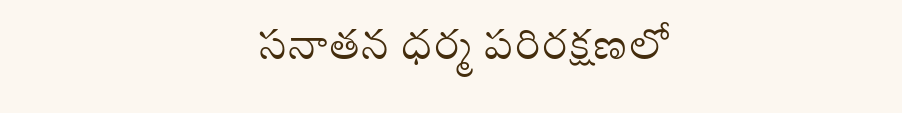సనాతన ధర్మ పరిరక్షణలో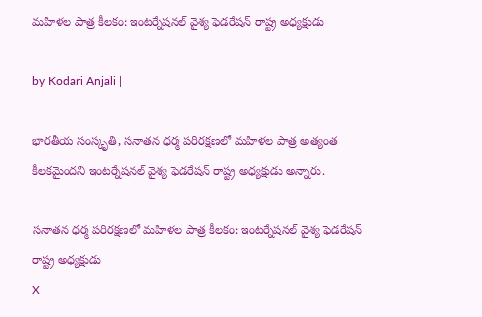మహిళల పాత్ర కీలకం: ఇంటర్నేషనల్ వైశ్య ఫెడరేషన్ రాష్ట్ర అధ్యక్షుడు

by Kodari Anjali |

భారతీయ సంస్కృతి, సనాతన ధర్మ పరిరక్షణలో మహిళల పాత్ర అత్యంత కీలకమైందని ఇంటర్నేషనల్ వైశ్య ఫెడరేషన్ రాష్ట్ర అధ్యక్షుడు అన్నారు.

సనాతన ధర్మ పరిరక్షణలో మహిళల పాత్ర కీలకం: ఇంటర్నేషనల్ వైశ్య ఫెడరేషన్ రాష్ట్ర అధ్యక్షుడు
X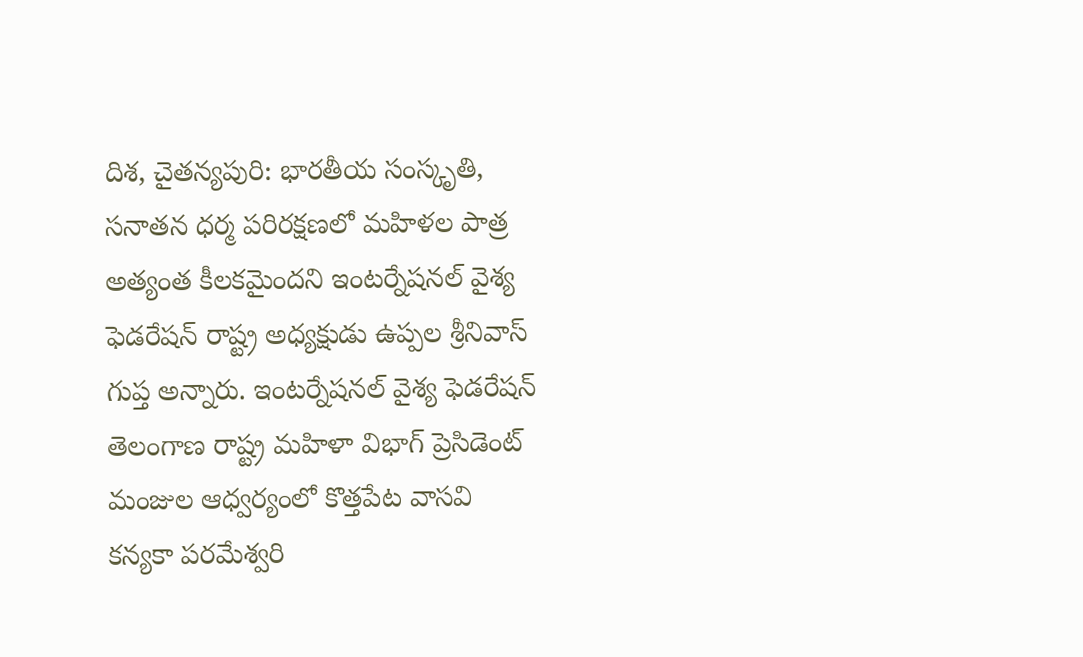దిశ, చైతన్యపురి: భారతీయ సంస్కృతి, సనాతన ధర్మ పరిరక్షణలో మహిళల పాత్ర అత్యంత కీలకమైందని ఇంటర్నేషనల్ వైశ్య ఫెడరేషన్ రాష్ట్ర అధ్యక్షుడు ఉప్పల శ్రీనివాస్ గుప్త అన్నారు. ఇంటర్నేషనల్ వైశ్య ఫెడరేషన్ తెలంగాణ రాష్ట్ర మహిళా విభాగ్ ప్రెసిడెంట్ మంజుల ఆధ్వర్యంలో కొత్తపేట వాసవి కన్యకా పరమేశ్వరి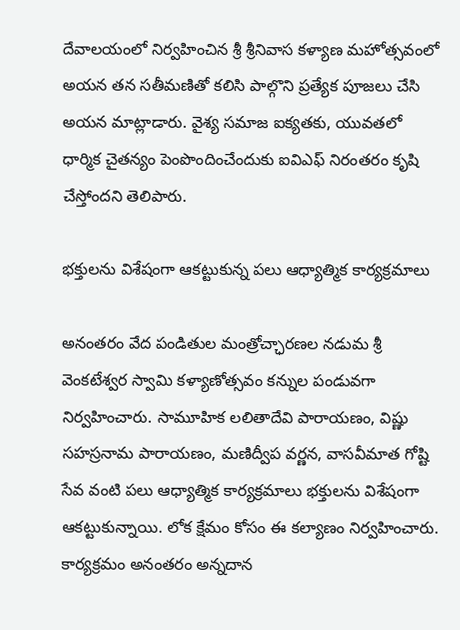దేవాలయంలో నిర్వహించిన శ్రీ శ్రీనివాస కళ్యాణ మహోత్సవంలో అయన తన సతీమణితో కలిసి పాల్గొని ప్రత్యేక పూజలు చేసి అయన మాట్లాడారు. వైశ్య సమాజ ఐక్యతకు, యువతలో ధార్మిక చైతన్యం పెంపొందించేందుకు ఐవిఎఫ్ నిరంతరం కృషి చేస్తోందని తెలిపారు.

భక్తులను విశేషంగా ఆకట్టుకున్న పలు ఆధ్యాత్మిక కార్యక్రమాలు

అనంతరం వేద పండితుల మంత్రోచ్ఛారణల నడుమ శ్రీ వెంకటేశ్వర స్వామి కళ్యాణోత్సవం కన్నుల పండువగా నిర్వహించారు. సామూహిక లలితాదేవి పారాయణం, విష్ణు సహస్రనామ పారాయణం, మణిద్వీప వర్ణన, వాసవీమాత గోష్టి సేవ వంటి పలు ఆధ్యాత్మిక కార్యక్రమాలు భక్తులను విశేషంగా ఆకట్టుకున్నాయి. లోక క్షేమం కోసం ఈ కల్యాణం నిర్వహించారు. కార్యక్రమం అనంతరం అన్నదాన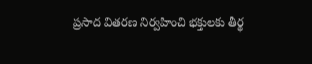ప్రసాద వితరణ నిర్వహించి భక్తులకు తీర్థ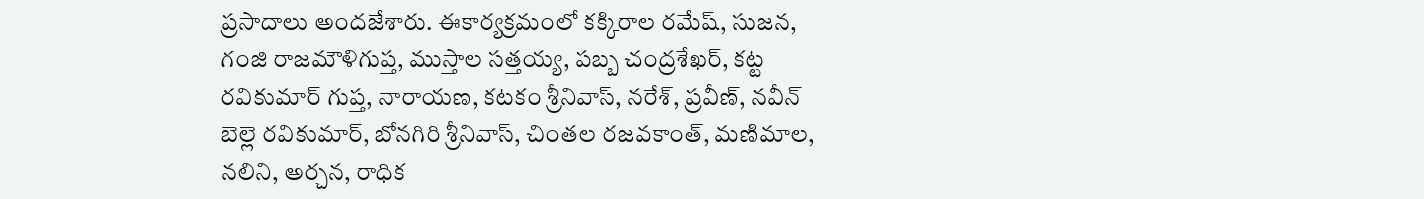ప్రసాదాలు అందజేశారు. ఈకార్యక్రమంలో కక్కిరాల రమేష్, సుజన, గంజి రాజమౌళిగుప్త, ముస్తాల సత్తయ్య, పబ్బ చంద్రశేఖర్, కట్ట రవికుమార్ గుప్త, నారాయణ, కటకం శ్రీనివాస్, నరేశ్, ప్రవీణ్, నవీన్ బెల్లె రవికుమార్, బోనగిరి శ్రీనివాస్, చింతల రజవకాంత్, మణిమాల, నలిని, అర్చన, రాధిక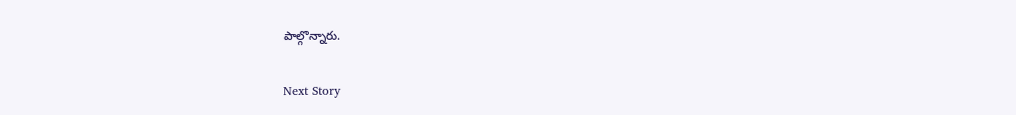పాల్గొన్నారు.

Next Story